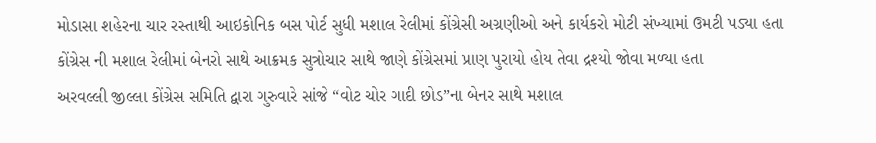મોડાસા શહેરના ચાર રસ્તાથી આઇકોનિક બસ પોર્ટ સુધી મશાલ રેલીમાં કોંગ્રેસી અગ્રણીઓ અને કાર્યકરો મોટી સંખ્યામાં ઉમટી પડ્યા હતા
કોંગ્રેસ ની મશાલ રેલીમાં બેનરો સાથે આક્રમક સુત્રોચાર સાથે જાણે કોંગ્રેસમાં પ્રાણ પુરાયો હોય તેવા દ્રશ્યો જોવા મળ્યા હતા
અરવલ્લી જીલ્લા કોંગ્રેસ સમિતિ દ્વારા ગુરુવારે સાંજે “વોટ ચોર ગાદી છોડ”ના બેનર સાથે મશાલ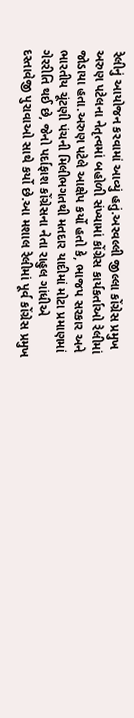રેલીનું આયોજન કરવામાં આવ્યું હતું.અરવલ્લી જીલ્લા કોંગ્રેસ પ્રમુખ અરુણ પટેલના નેતૃત્વમાં બહોળી સંખ્યામાં કોંગ્રેસ કાર્યકર્તાઓ રેલીમાં જોડાયા હતા.અરુણ પટેલે આક્ષેપ કર્યો હતો કે, ભાજપ સરકાર અને ભારતીય ચૂંટણી પંચની મિલીભગતથી મતદાર યાદીમાં મોટા પ્રમાણમાં ગેરરીતિ થઈ છે, જેનો પર્દાફાશ કોંગ્રેસના નેતા રાહુલ ગાંધીએ દસ્તાવેજી પુરાવાઓ સાથે કર્યો છે.આ મશાલ રેલીમાં પૂર્વ કોંગ્રેસ પ્રમુખ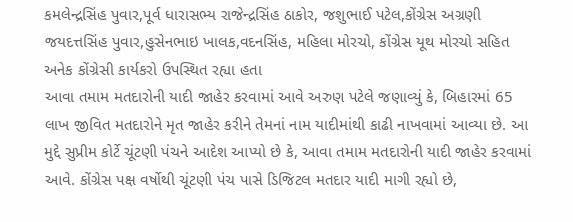કમલેન્દ્રસિંહ પુવાર,પૂર્વ ધારાસભ્ય રાજેન્દ્રસિંહ ઠાકોર, જશુભાઈ પટેલ,કોંગ્રેસ અગ્રણી જયદત્તસિંહ પુવાર,હુસેનભાઇ ખાલક,વદનસિંહ, મહિલા મોરચો, કોંગ્રેસ યૂથ મોરચો સહિત અનેક કોંગ્રેસી કાર્યકરો ઉપસ્થિત રહ્યા હતા
આવા તમામ મતદારોની યાદી જાહેર કરવામાં આવે અરુણ પટેલે જણાવ્યું કે, બિહારમાં 65 લાખ જીવિત મતદારોને મૃત જાહેર કરીને તેમનાં નામ યાદીમાંથી કાઢી નાખવામાં આવ્યા છે. આ મુદ્દે સુપ્રીમ કોર્ટે ચૂંટણી પંચને આદેશ આપ્યો છે કે, આવા તમામ મતદારોની યાદી જાહેર કરવામાં આવે. કોંગ્રેસ પક્ષ વર્ષોથી ચૂંટણી પંચ પાસે ડિજિટલ મતદાર યાદી માગી રહ્યો છે,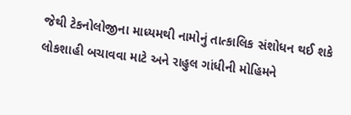જેથી ટેકનોલોજીના માધ્યમથી નામોનું તાત્કાલિક સંશોધન થઈ શકે
લોકશાહી બચાવવા માટે અને રાહુલ ગાંધીની મોહિમને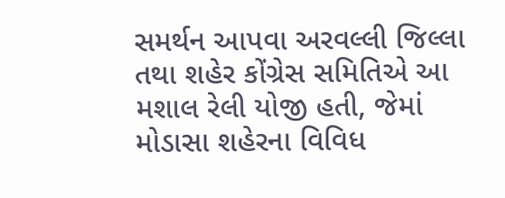સમર્થન આપવા અરવલ્લી જિલ્લા તથા શહેર કોંગ્રેસ સમિતિએ આ મશાલ રેલી યોજી હતી, જેમાં મોડાસા શહેરના વિવિધ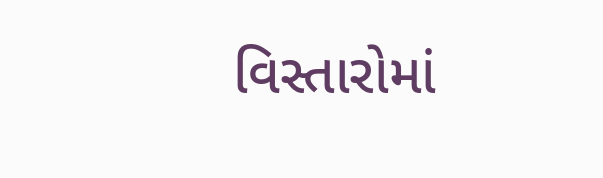વિસ્તારોમાં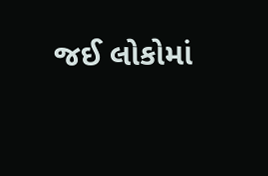જઈ લોકોમાં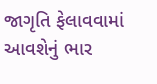જાગૃતિ ફેલાવવામાં આવશેનું ભાર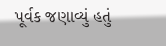પૂર્વક જણાવ્યું હતું